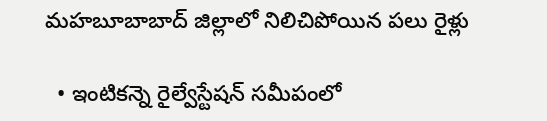మహబూబాబాద్‌ జిల్లాలో నిలిచిపోయిన పలు రైళ్లు

  • ఇంటికన్నె రైల్వేస్టేషన్‌ సమీపంలో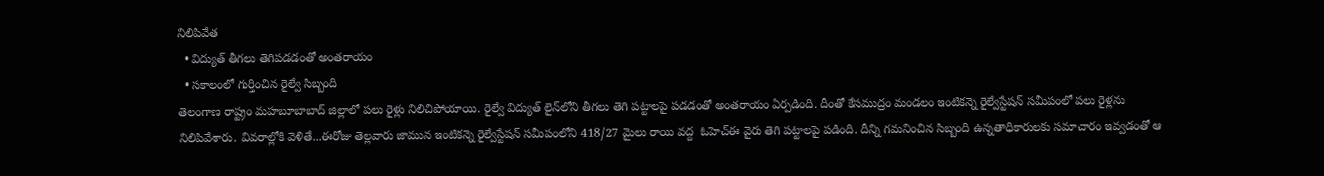నిలిపివేత
  • విద్యుత్‌ తీగలు తెగిపడడంతో అంతరాయం
  • సకాలంలో గుర్తించిన రైల్వే సిబ్బంది
తెలంగాణ రాష్ట్రం మహబూబాబాద్‌ జిల్లాలో పలు రైళ్లు నిలిచిపోయాయి. రైల్వే విద్యుత్‌ లైన్‌లోని తీగలు తెగి పట్టాలపై పడడంతో అంతరాయం ఏర్పడింది. దీంతో కేసముద్రం మండలం ఇంటికన్నె రైల్వేస్టేషన్‌ సమీపంలో పలు రైళ్లను నిలిపివేశారు. వివరాల్లోకి వెళితే...ఈరోజు తెల్లవారు జామున ఇంటికన్నె రైల్వేస్టేషన్‌ సమీపంలోని 418/27 మైలు రాయి వద్ద  ఓహెచ్‌ఈ వైరు తెగి పట్టాలపై పడింది. దీన్ని గమనించిన సిబ్బంది ఉన్నతాధికారులకు సమాచారం ఇవ్వడంతో ఆ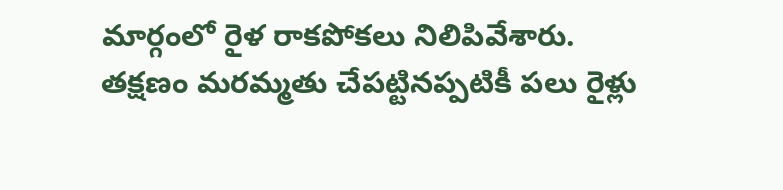మార్గంలో రైళ రాకపోకలు నిలిపివేశారు. తక్షణం మరమ్మతు చేపట్టినప్పటికీ పలు రైళ్లు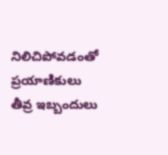నిలిచిపోవడంతో ప్రయాణికులు తీవ్ర ఇబ్బందులు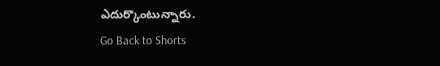ఎదుర్కొంటున్నారు.
Go Back to Shorts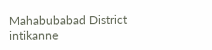Mahabubabad District
intikanne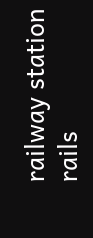railway station
rails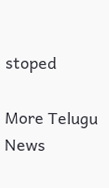stoped

More Telugu News